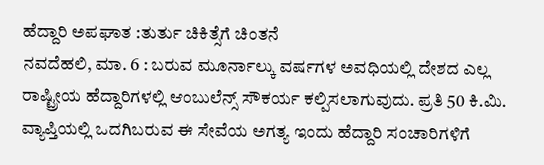ಹೆದ್ದಾರಿ ಅಪಘಾತ :ತುರ್ತು ಚಿಕಿತ್ಸೆಗೆ ಚಿಂತನೆ
ನವದೆಹಲಿ, ಮಾ. 6 : ಬರುವ ಮೂರ್ನಾಲ್ಕು ವರ್ಷಗಳ ಅವಧಿಯಲ್ಲಿ ದೇಶದ ಎಲ್ಲ ರಾಷ್ಟ್ರೀಯ ಹೆದ್ದಾರಿಗಳಲ್ಲಿ ಆಂಬುಲೆನ್ಸ್ ಸೌಕರ್ಯ ಕಲ್ಪಿಸಲಾಗುವುದು. ಪ್ರತಿ 50 ಕಿ.ಮಿ. ವ್ಯಾಪ್ತಿಯಲ್ಲಿ ಒದಗಿಬರುವ ಈ ಸೇವೆಯ ಅಗತ್ಯ ಇಂದು ಹೆದ್ದಾರಿ ಸಂಚಾರಿಗಳಿಗೆ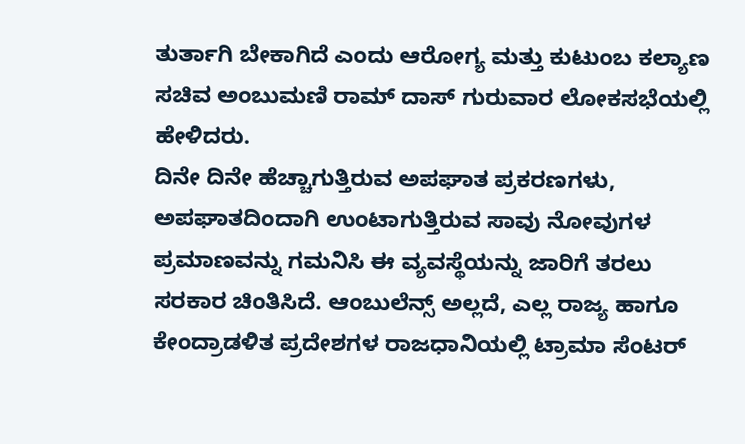ತುರ್ತಾಗಿ ಬೇಕಾಗಿದೆ ಎಂದು ಆರೋಗ್ಯ ಮತ್ತು ಕುಟುಂಬ ಕಲ್ಯಾಣ ಸಚಿವ ಅಂಬುಮಣಿ ರಾಮ್ ದಾಸ್ ಗುರುವಾರ ಲೋಕಸಭೆಯಲ್ಲಿ ಹೇಳಿದರು.
ದಿನೇ ದಿನೇ ಹೆಚ್ಚಾಗುತ್ತಿರುವ ಅಪಘಾತ ಪ್ರಕರಣಗಳು, ಅಪಘಾತದಿಂದಾಗಿ ಉಂಟಾಗುತ್ತಿರುವ ಸಾವು ನೋವುಗಳ ಪ್ರಮಾಣವನ್ನು ಗಮನಿಸಿ ಈ ವ್ಯವಸ್ಥೆಯನ್ನು ಜಾರಿಗೆ ತರಲು ಸರಕಾರ ಚಿಂತಿಸಿದೆ. ಆಂಬುಲೆನ್ಸ್ ಅಲ್ಲದೆ, ಎಲ್ಲ ರಾಜ್ಯ ಹಾಗೂ ಕೇಂದ್ರಾಡಳಿತ ಪ್ರದೇಶಗಳ ರಾಜಧಾನಿಯಲ್ಲಿ ಟ್ರಾಮಾ ಸೆಂಟರ್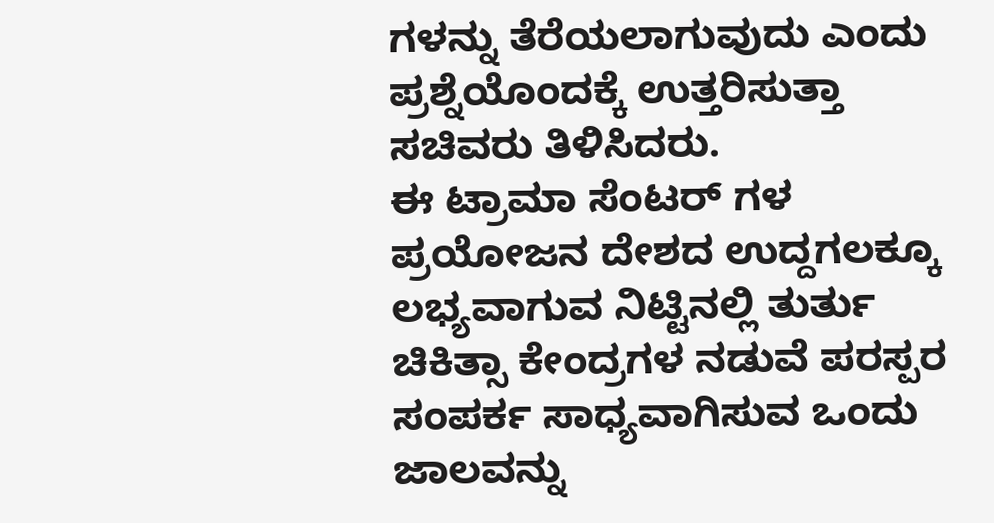ಗಳನ್ನು ತೆರೆಯಲಾಗುವುದು ಎಂದು ಪ್ರಶ್ನೆಯೊಂದಕ್ಕೆ ಉತ್ತರಿಸುತ್ತಾ ಸಚಿವರು ತಿಳಿಸಿದರು.
ಈ ಟ್ರಾಮಾ ಸೆಂಟರ್ ಗಳ ಪ್ರಯೋಜನ ದೇಶದ ಉದ್ದಗಲಕ್ಕೂ ಲಭ್ಯವಾಗುವ ನಿಟ್ಟಿನಲ್ಲಿ ತುರ್ತು ಚಿಕಿತ್ಸಾ ಕೇಂದ್ರಗಳ ನಡುವೆ ಪರಸ್ಪರ ಸಂಪರ್ಕ ಸಾಧ್ಯವಾಗಿಸುವ ಒಂದು ಜಾಲವನ್ನು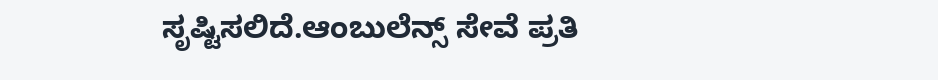ಸೃಷ್ಟಿಸಲಿದೆ.ಆಂಬುಲೆನ್ಸ್ ಸೇವೆ ಪ್ರತಿ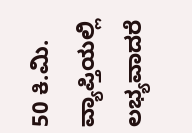50 ಕಿ.ಮಿ. ವ್ಯಾಪ್ತಿಯಲ್ಲಿ ಲಭ್ಯವಾದರೆ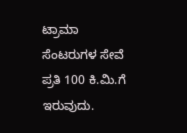ಟ್ರಾಮಾ ಸೆಂಟರುಗಳ ಸೇವೆ ಪ್ರತಿ 100 ಕಿ.ಮಿ.ಗೆ ಇರುವುದು.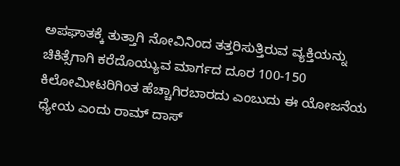ಅಪಘಾತಕ್ಕೆ ತುತ್ತಾಗಿ ನೋವಿನಿಂದ ತತ್ತರಿಸುತ್ತಿರುವ ವ್ಯಕ್ತಿಯನ್ನು ಚಿಕಿತ್ಸೆಗಾಗಿ ಕರೆದೊಯ್ಯುವ ಮಾರ್ಗದ ದೂರ 100-150 ಕಿಲೋಮೀಟರಿಗಿಂತ ಹೆಚ್ಚಾಗಿರಬಾರದು ಎಂಬುದು ಈ ಯೋಜನೆಯ ಧ್ಯೇಯ ಎಂದು ರಾಮ್ ದಾಸ್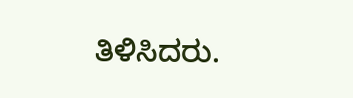ತಿಳಿಸಿದರು.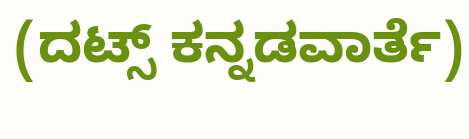(ದಟ್ಸ್ ಕನ್ನಡವಾರ್ತೆ)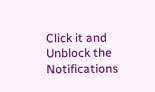Click it and Unblock the Notifications